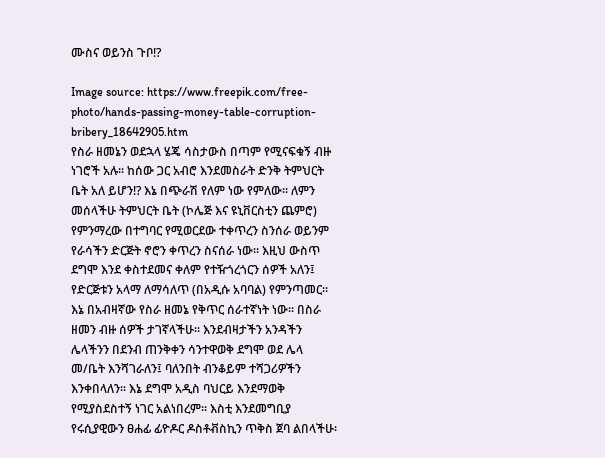ሙስና ወይንስ ጉቦ!?

Image source: https://www.freepik.com/free-photo/hands-passing-money-table-corruption-bribery_18642905.htm
የስራ ዘመኔን ወደኋላ ሄጄ ሳስታውስ በጣም የሚናፍቁኝ ብዙ ነገሮች አሉ፡፡ ከሰው ጋር አብሮ እንደመስራት ድንቅ ትምህርት ቤት አለ ይሆን!? እኔ በጭራሽ የለም ነው የምለው፡፡ ለምን መሰላችሁ ትምህርት ቤት (ኮሌጅ እና ዩኒቨርስቲን ጨምሮ) የምንማረው በተግባር የሚወርደው ተቀጥረን ስንሰራ ወይንም የራሳችን ድርጅት ኖሮን ቀጥረን ስናሰራ ነው፡፡ እዚህ ውስጥ ደግሞ እንደ ቀስተደመና ቀለም የተዥጎረጎርን ሰዎች አለን፤ የድርጅቱን አላማ ለማሳለጥ (በአዲሱ አባባል) የምንጣመር፡፡ እኔ በአብዛኛው የስራ ዘመኔ የቅጥር ሰራተኛነት ነው፡፡ በስራ ዘመን ብዙ ሰዎች ታገኛላችሁ፡፡ እንደብዛታችን አንዳችን ሌላችንን በደንብ ጠንቅቀን ሳንተዋወቅ ደግሞ ወደ ሌላ መ/ቤት እንሻገራለን፤ ባለንበት ብንቆይም ተሻጋሪዎችን እንቀበላለን፡፡ እኔ ደግሞ አዲስ ባህርይ እንደማወቅ የሚያስደስተኝ ነገር አልነበረም፡፡ እስቲ እንደመግቢያ የሩሲያዊውን ፀሐፊ ፊዮዶር ዶስቶቭስኪን ጥቅስ ጀባ ልበላችሁ፡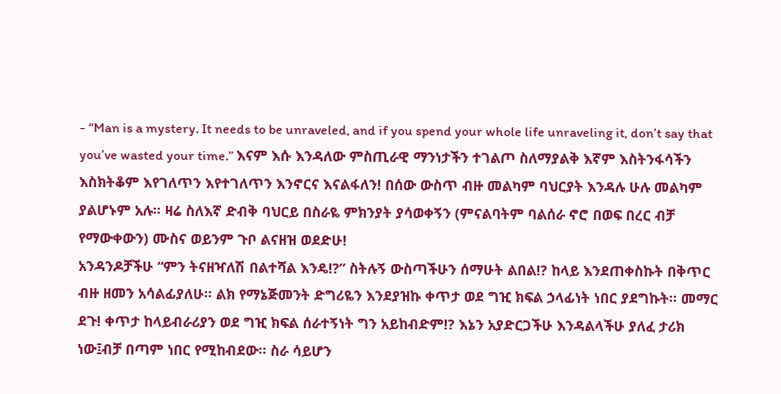- “Man is a mystery. It needs to be unraveled, and if you spend your whole life unraveling it, don’t say that you’ve wasted your time.” እናም እሱ እንዳለው ምስጢራዊ ማንነታችን ተገልጦ ስለማያልቅ እኛም እስትንፋሳችን እስክትቆም እየገለጥን እየተገለጥን እንኖርና እናልፋለን! በሰው ውስጥ ብዙ መልካም ባህርያት እንዳሉ ሁሉ መልካም ያልሆኑም አሉ፡፡ ዛሬ ስለእኛ ድብቅ ባህርይ በስራዬ ምክንያት ያሳወቀኝን (ምናልባትም ባልሰራ ኖሮ በወፍ በረር ብቻ የማውቀውን) ሙስና ወይንም ጉቦ ልናዘዝ ወደድሁ!
አንዳንዶቻችሁ “ምን ትናዘዣለሽ በልተሻል እንዴ!?” ስትሉኝ ውስጣችሁን ሰማሁት ልበል!? ከላይ እንደጠቀስኩት በቅጥር ብዙ ዘመን አሳልፊያለሁ፡፡ ልክ የማኔጅመንት ድግሪዬን እንደያዝኩ ቀጥታ ወደ ግዢ ክፍል ኃላፊነት ነበር ያደግኩት፡፡ መማር ደጉ! ቀጥታ ከላይብራሪያን ወደ ግዢ ክፍል ሰራተኝነት ግን አይከብድም!? እኔን አያድርጋችሁ እንዳልላችሁ ያለፈ ታሪክ ነው፤ብቻ በጣም ነበር የሚከብደው፡፡ ስራ ሳይሆን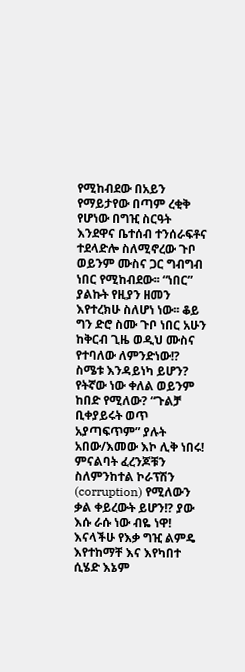የሚከብደው በአይን የማይታየው በጣም ረቂቅ የሆነው በግዢ ስርዓት እንደዋና ቤተሰብ ተንሰራፍቶና ተደላድሎ ስለሚኖረው ጉቦ ወይንም ሙስና ጋር ግብግብ ነበር የሚከብደው፡፡ “ነበር” ያልኩት የዚያን ዘመን እየተረክሁ ስለሆነ ነው፡፡ ቆይ ግን ድሮ ስሙ ጉቦ ነበር አሁን ከቅርብ ጊዜ ወዲህ ሙስና የተባለው ለምንድነው!? ስሜቱ እንዳይነካ ይሆን? የትኛው ነው ቀለል ወይንም ከበድ የሚለው? “ጉልቻ ቢቀያይሩት ወጥ አያጣፍጥም” ያሉት አበው/እመው እኮ ሊቅ ነበሩ! ምናልባት ፈረንጆቹን ስለምንከተል ኮራፕሽን (corruption) የሚለውን ቃል ቀይረውት ይሆን!? ያው እሱ ራሱ ነው ብዬ ነዋ!
እናላችሁ የእቃ ግዢ ልምዴ እየተከማቸ እና እየካበተ ሲሄድ እኔም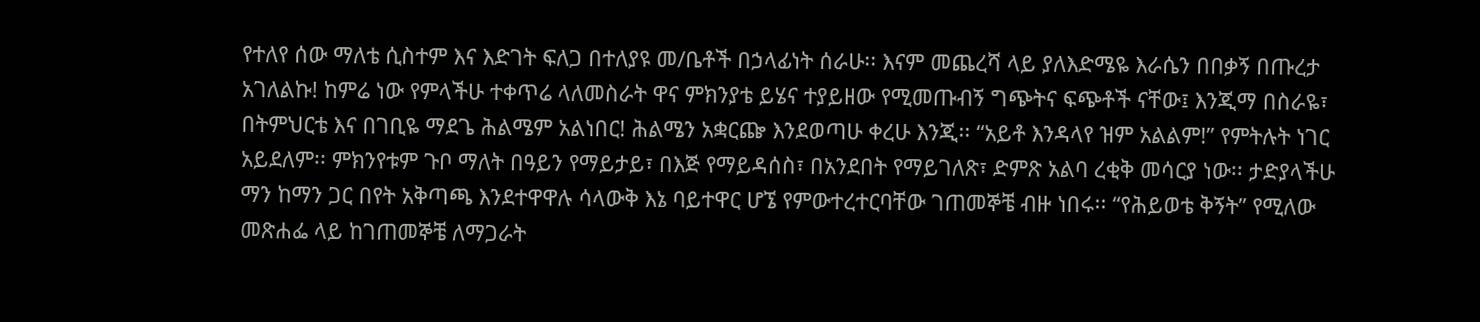የተለየ ሰው ማለቴ ሲስተም እና እድገት ፍለጋ በተለያዩ መ/ቤቶች በኃላፊነት ሰራሁ፡፡ እናም መጨረሻ ላይ ያለእድሜዬ እራሴን በበቃኝ በጡረታ አገለልኩ! ከምሬ ነው የምላችሁ ተቀጥሬ ላለመስራት ዋና ምክንያቴ ይሄና ተያይዘው የሚመጡብኝ ግጭትና ፍጭቶች ናቸው፤ እንጂማ በስራዬ፣ በትምህርቴ እና በገቢዬ ማደጌ ሕልሜም አልነበር! ሕልሜን አቋርጬ እንደወጣሁ ቀረሁ እንጂ፡፡ “አይቶ እንዳላየ ዝም አልልም!” የምትሉት ነገር አይደለም፡፡ ምክንየቱም ጉቦ ማለት በዓይን የማይታይ፣ በእጅ የማይዳሰስ፣ በአንደበት የማይገለጽ፣ ድምጽ አልባ ረቂቅ መሳርያ ነው፡፡ ታድያላችሁ ማን ከማን ጋር በየት አቅጣጫ እንደተዋዋሉ ሳላውቅ እኔ ባይተዋር ሆኜ የምውተረተርባቸው ገጠመኞቼ ብዙ ነበሩ፡፡ “የሕይወቴ ቅኝት” የሚለው መጽሐፌ ላይ ከገጠመኞቼ ለማጋራት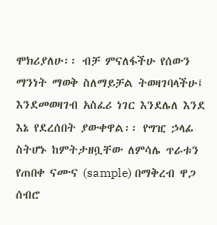ሞክሪያለሁ፡፡ ብቻ ምናለፋችሁ የሰውን ማንነት ማወቅ ስለማይቻል ትወዛገባላችሁ፤ እንደመወዛገብ አስፈሪ ነገር እንደሌለ እንደ እኔ የደረሰበት ያውቀዋል፡፡ የግዢ ኃላፊ ስትሆኑ ከምትታዘቧቸው ለምሳሌ ጥራቱን የጠበቀ ናሙና (sample) በማቅረብ ዋጋ ሰብሮ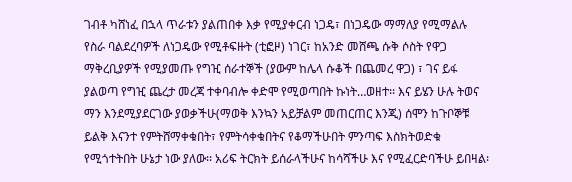ገብቶ ካሸነፈ በኋላ ጥራቱን ያልጠበቀ እቃ የሚያቀርብ ነጋዴ፣ በነጋዴው ማማለያ የሚማልሉ የስራ ባልደረባዎች ለነጋዴው የሚቶፍዙት (ቲፎዞ) ነገር፣ ከአንድ መሸጫ ሱቅ ሶስት የዋጋ ማቅረቢያዎች የሚያመጡ የግዢ ሰራተኞች (ያውም ከሌላ ሱቆች በጨመረ ዋጋ) ፣ ገና ይፋ ያልወጣ የግዢ ጨረታ መረጃ ተቀባብሎ ቀድሞ የሚወጣበት ኩነት…ወዘተ፡፡ እና ይሄን ሁሉ ትወና ማን እንደሚያደርገው ያወቃችሁ(ማወቅ እንኳን አይቻልም መጠርጠር እንጂ) ሰሞን ከጉቦኞቹ ይልቅ እናንተ የምትሸማቀቁበት፣ የምትሳቀቁበትና የቆማችሁበት ምንጣፍ እስክትወድቁ የሚጎተትበት ሁኔታ ነው ያለው፡፡ አሪፍ ትርክት ይሰራላችሁና ከሳሻችሁ እና የሚፈርድባችሁ ይበዛል፡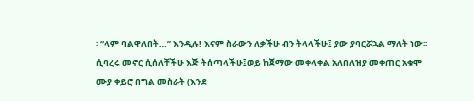፡ “ላም ባልዋለበት…” እንዲሉ! እናም ስራውን ለቃችሁ ብን ትላላችሁ፤ ያው ያባርሯኋል ማለት ነው፡፡ ሲባረሩ መኖር ሲሰለቸችሁ እጅ ትሰጣላችሁ፤ወይ ከጀማው መቀላቀል አለበለዝያ መቀጠር አቁሞ ሙያ ቀይሮ በግል መስራት (እንደ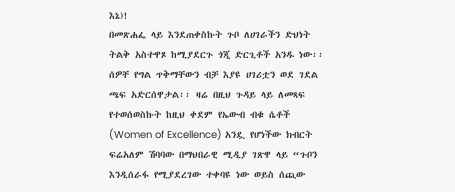እኔ)!
በመጽሐፌ ላይ እንደጠቀስኩት ጉቦ ለሀገራችን ድህነት ትልቅ አስተዋጾ ከሚያደርጉ ጎጂ ድርጊቶች አንዱ ነው፡፡ ሰዎቸ የግል ጥቅማቸውን ብቻ እያዩ ሀገሪቷን ወደ ገደል ጫፍ አድርሰዋታል፡፡ ዛሬ በዚህ ጉዳይ ላይ ለመጻፍ የተወሰወስኩት ከዚህ ቀደም የኤውብ ብቁ ሴቶች (Women of Excellence) አንዷ የሆነችው ክብርት ፍሬአለም ሽባባው በማህበራዊ ሚዲያ ገጽዋ ላይ “ጉቦን እንዲሰራፋ የሚያደረገው ተቀባዩ ነው ወይስ ሰጪው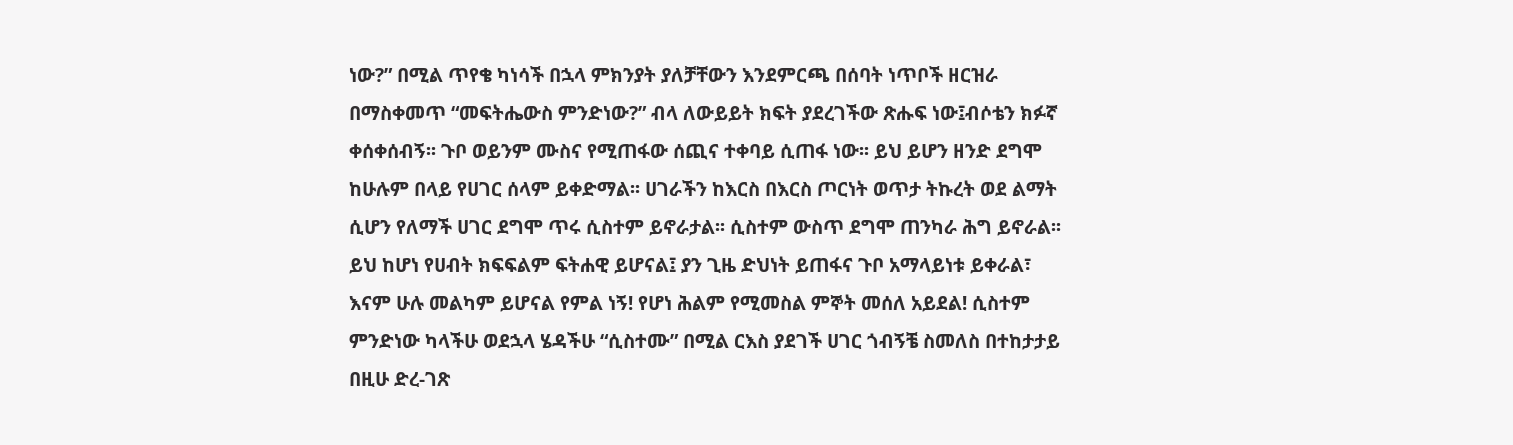ነው?” በሚል ጥየቄ ካነሳች በኋላ ምክንያት ያለቻቸውን እንደምርጫ በሰባት ነጥቦች ዘርዝራ በማስቀመጥ “መፍትሔውስ ምንድነው?” ብላ ለውይይት ክፍት ያደረገችው ጽሑፍ ነው፤ብሶቴን ክፉኛ ቀሰቀሰብኝ፡፡ ጉቦ ወይንም ሙስና የሚጠፋው ሰጪና ተቀባይ ሲጠፋ ነው፡፡ ይህ ይሆን ዘንድ ደግሞ ከሁሉም በላይ የሀገር ሰላም ይቀድማል፡፡ ሀገራችን ከእርስ በእርስ ጦርነት ወጥታ ትኩረት ወደ ልማት ሲሆን የለማች ሀገር ደግሞ ጥሩ ሲስተም ይኖራታል፡፡ ሲስተም ውስጥ ደግሞ ጠንካራ ሕግ ይኖራል፡፡ ይህ ከሆነ የሀብት ክፍፍልም ፍትሐዊ ይሆናል፤ ያን ጊዜ ድህነት ይጠፋና ጉቦ አማላይነቱ ይቀራል፣ እናም ሁሉ መልካም ይሆናል የምል ነኝ! የሆነ ሕልም የሚመስል ምኞት መሰለ አይደል! ሲስተም ምንድነው ካላችሁ ወደኋላ ሄዳችሁ “ሲስተሙ” በሚል ርእስ ያደገች ሀገር ጎብኝቼ ስመለስ በተከታታይ በዚሁ ድረ-ገጽ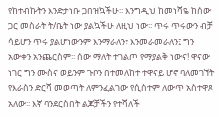የከተብኩትን እንድታነቡ ጋበዝኳችሁ፡፡ እንግዲህ ከመነሻዬ ከሰው ጋር መስራት ት/ቤት ነው ያልኳችሁ ለዚህ ነው፡፡ ጥሩ ጥሩውን ብቻ ሳይሆን ጥሩ ያልሆነውንም እንማራለን፣ እንመራመራለን፤ ግን አውቀን አንጨርስም፡፡ ሰው ማለት ተገልጦ የማያልቅ ነውና! ዋናው ነገር ግን ሙስና ወይንም ጉቦን በተመለከተ ተዋናይ ሆኖ ባለመገኘት የእራስን ድርሻ መወጣት ለምንፈልገው የሲስተም ለውጥ አስተዋጾ አለው፡፡ እኛ ባንደርስበት ልጆቻችን የተሻለች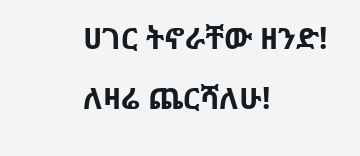ሀገር ትኖራቸው ዘንድ! ለዛሬ ጨርሻለሁ!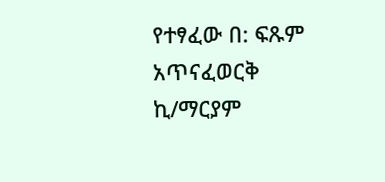የተፃፈው በ: ፍጹም አጥናፈወርቅ ኪ/ማርያም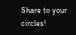Share to your circles!